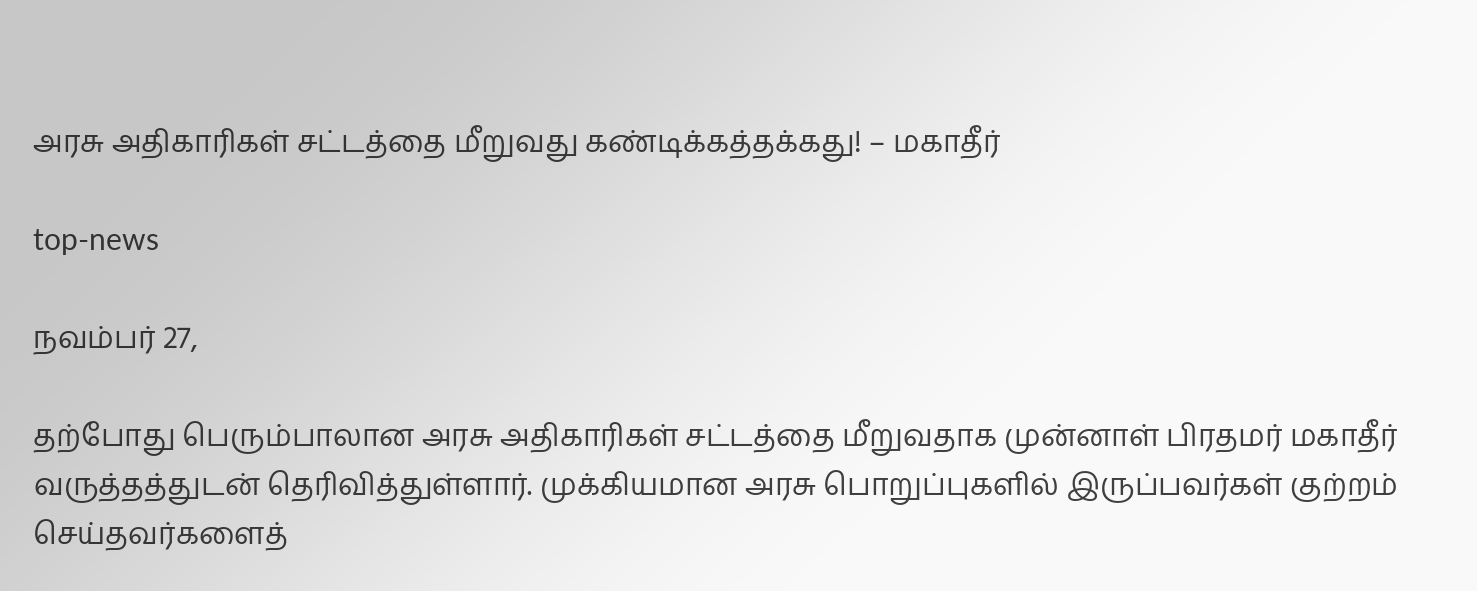அரசு அதிகாரிகள் சட்டத்தை மீறுவது கண்டிக்கத்தக்கது! – மகாதீர்

top-news

நவம்பர் 27,

தற்போது பெரும்பாலான அரசு அதிகாரிகள் சட்டத்தை மீறுவதாக முன்னாள் பிரதமர் மகாதீர் வருத்தத்துடன் தெரிவித்துள்ளார். முக்கியமான அரசு பொறுப்புகளில் இருப்பவர்கள் குற்றம் செய்தவர்களைத்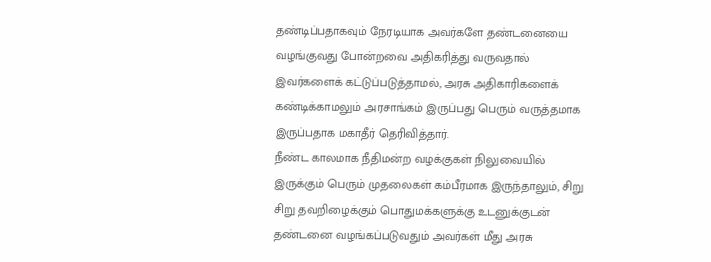தண்டிப்பதாகவும் நேரடியாக அவர்களே தண்டனையை வழங்குவது போன்றவை அதிகரித்து வருவதால் இவர்களைக் கட்டுப்படுத்தாமல், அரசு அதிகாரிகளைக் கண்டிக்காமலும் அரசாங்கம் இருப்பது பெரும் வருத்தமாக இருப்பதாக மகாதீர் தெரிவித்தார்.
நீண்ட காலமாக நீதிமன்ற வழக்குகள் நிலுவையில் இருக்கும் பெரும் முதலைகள் கம்பீரமாக இருந்தாலும், சிறு சிறு தவறிழைக்கும் பொதுமக்களுக்கு உடனுக்குடன் தண்டனை வழங்கப்படுவதும் அவர்கள் மீது அரசு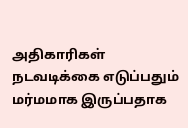அதிகாரிகள் நடவடிக்கை எடுப்பதும் மர்மமாக இருப்பதாக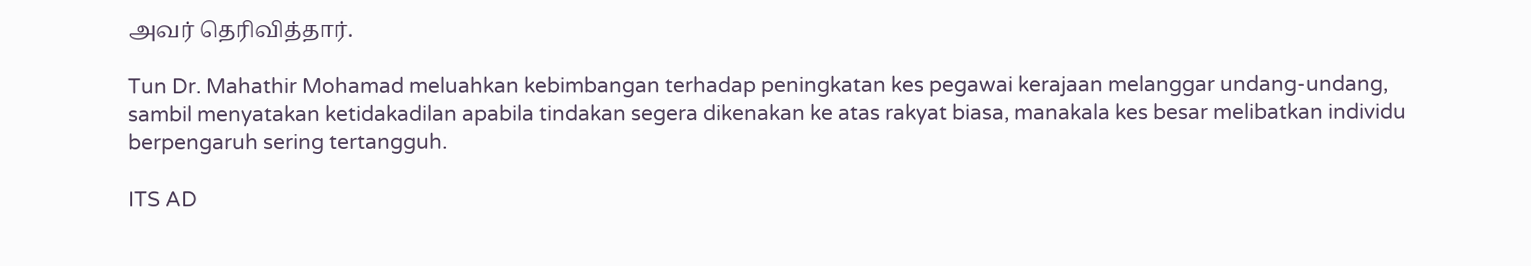அவர் தெரிவித்தார்.

Tun Dr. Mahathir Mohamad meluahkan kebimbangan terhadap peningkatan kes pegawai kerajaan melanggar undang-undang, sambil menyatakan ketidakadilan apabila tindakan segera dikenakan ke atas rakyat biasa, manakala kes besar melibatkan individu berpengaruh sering tertangguh.

ITS AD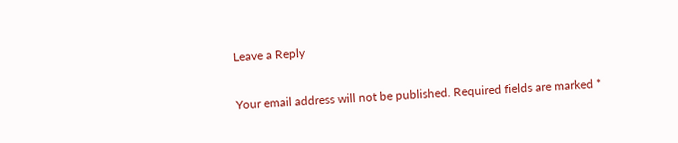Leave a Reply

Your email address will not be published. Required fields are marked *